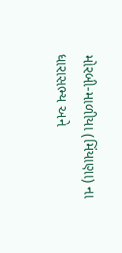મોરબી-માળીયા (મિંયાણા) ના ધારાસભ્ય અને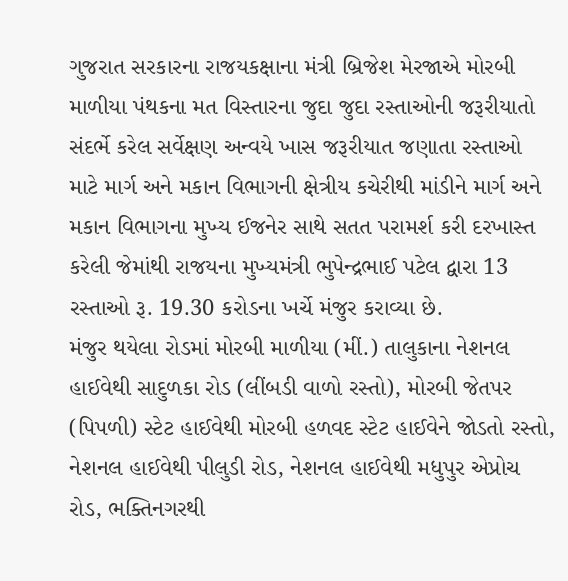ગુજરાત સરકારના રાજયકક્ષાના મંત્રી બ્રિજેશ મેરજાએ મોરબી માળીયા પંથકના મત વિસ્તારના જુદા જુદા રસ્તાઓની જરૂરીયાતો સંદર્ભે કરેલ સર્વેક્ષણ અન્વયે ખાસ જરૂરીયાત જણાતા રસ્તાઓ માટે માર્ગ અને મકાન વિભાગની ક્ષેત્રીય કચેરીથી માંડીને માર્ગ અને મકાન વિભાગના મુખ્ય ઈજનેર સાથે સતત પરામર્શ કરી દરખાસ્ત કરેલી જેમાંથી રાજયના મુખ્યમંત્રી ભુપેન્દ્રભાઈ પટેલ દ્વારા 13 રસ્તાઓ રૂ. 19.30 કરોડના ખર્ચે મંજુર કરાવ્યા છે.
મંજુર થયેલા રોડમાં મોરબી માળીયા (મીં.) તાલુકાના નેશનલ હાઈવેથી સાદુળકા રોડ (લીંબડી વાળો રસ્તો), મોરબી જેતપર (પિપળી) સ્ટેટ હાઈવેથી મોરબી હળવદ સ્ટેટ હાઈવેને જોડતો રસ્તો, નેશનલ હાઈવેથી પીલુડી રોડ, નેશનલ હાઈવેથી મધુપુર એપ્રોચ રોડ, ભક્તિનગરથી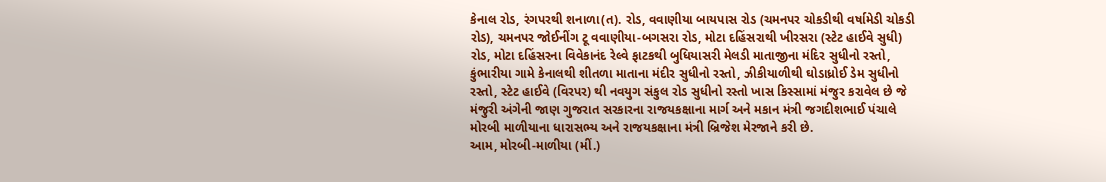કેનાલ રોડ, રંગપરથી શનાળા(ત). રોડ, વવાણીયા બાયપાસ રોડ (ચમનપર ચોકડીથી વર્ષામેડી ચોકડી રોડ), ચમનપર જોઈનીંગ ટૂ વવાણીયા-બગસરા રોડ, મોટા દહિંસરાથી ખીરસરા (સ્ટેટ હાઈવે સુધી) રોડ, મોટા દહિંસરના વિવેકાનંદ રેલ્વે ફાટકથી બુધિયાસરી મેલડી માતાજીના મંદિર સુધીનો રસ્તો, કુંભારીયા ગામે કેનાલથી શીતળા માતાના મંદીર સુધીનો રસ્તો, ઝીકીયાળીથી ઘોડાધ્રોઈ ડેમ સુધીનો રસ્તો, સ્ટેટ હાઈવે (વિરપર) થી નવયુગ સંકુલ રોડ સુધીનો રસ્તો ખાસ કિસ્સામાં મંજુર કરાવેલ છે જે મંજુરી અંગેની જાણ ગુજરાત સરકારના રાજયકક્ષાના માર્ગ અને મકાન મંત્રી જગદીશભાઈ પંચાલે મોરબી માળીયાના ધારાસભ્ય અને રાજયકક્ષાના મંત્રી બ્રિજેશ મેરજાને કરી છે.
આમ, મોરબી-માળીયા (મીં.)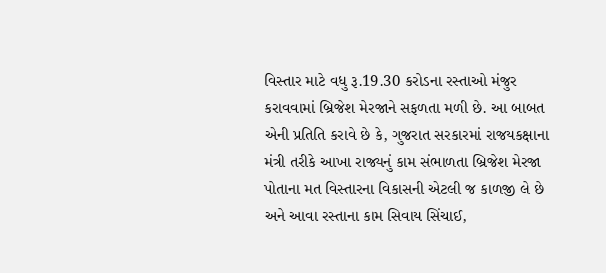વિસ્તાર માટે વધુ રૂ.19.30 કરોડના રસ્તાઓ મંજુર કરાવવામાં બ્રિજેશ મેરજાને સફળતા મળી છે. આ બાબત એની પ્રતિતિ કરાવે છે કે, ગુજરાત સરકારમાં રાજયકક્ષાના મંત્રી તરીકે આખા રાજ્યનું કામ સંભાળતા બ્રિજેશ મેરજા પોતાના મત વિસ્તારના વિકાસની એટલી જ કાળજી લે છે અને આવા રસ્તાના કામ સિવાય સિંચાઈ,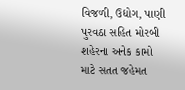વિજળી, ઉદ્યોગ, પાણી પુરવઠા સહિત મોરબી શહેરના અનેક કામો માટે સતત જહેમત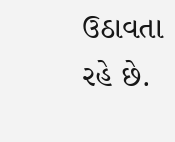ઉઠાવતા રહે છે.